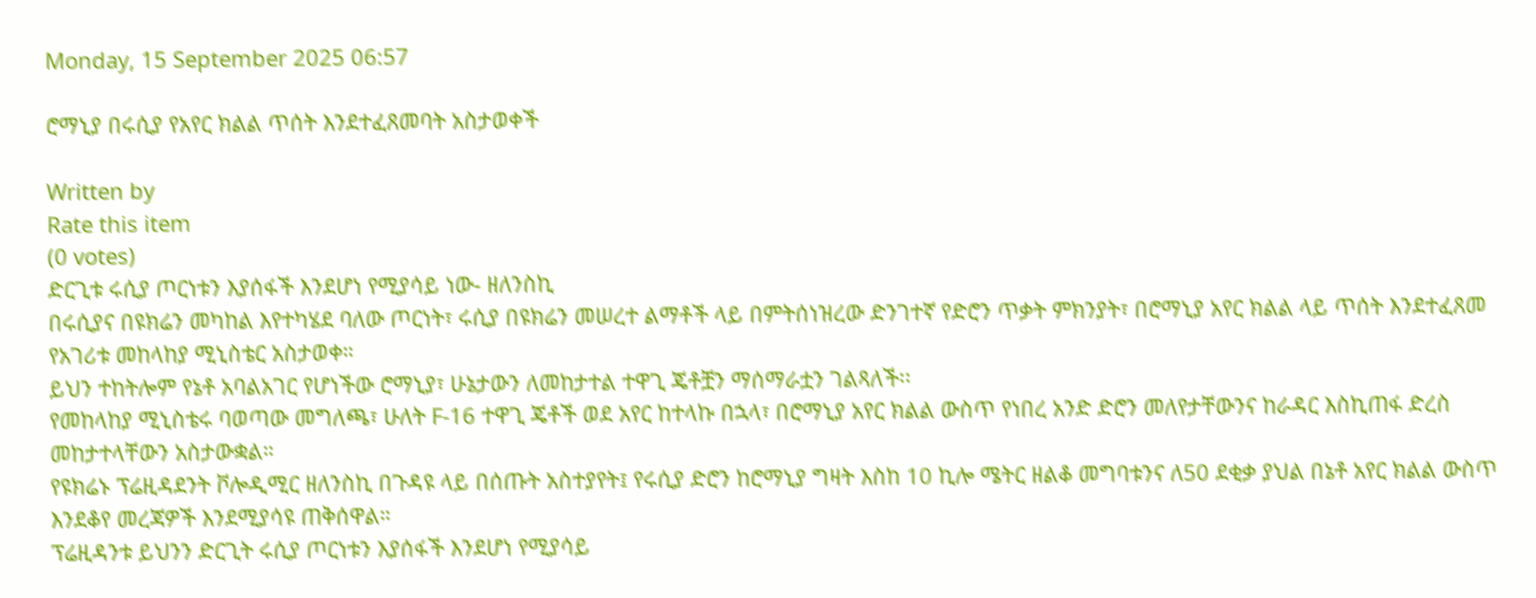Monday, 15 September 2025 06:57

ሮማኒያ በሩሲያ የአየር ክልል ጥሰት እንደተፈጸመባት አስታወቀች

Written by
Rate this item
(0 votes)
ድርጊቱ ሩሲያ ጦርነቱን እያሰፋች እንደሆነ የሚያሳይ ነው- ዘለንስኪ
በሩሲያና በዩክሬን መካከል እየተካሄደ ባለው ጦርነት፣ ሩሲያ በዩክሬን መሠረተ ልማቶች ላይ በምትሰነዝረው ድንገተኛ የድሮን ጥቃት ምክንያት፣ በሮማኒያ አየር ክልል ላይ ጥሰት እንደተፈጸመ የአገሪቱ መከላከያ ሚኒስቴር አስታወቀ።
ይህን ተከትሎም የኔቶ አባልአገር የሆነችው ሮማኒያ፣ ሁኔታውን ለመከታተል ተዋጊ ጄቶቿን ማሰማራቷን ገልጻለች፡፡
የመከላከያ ሚኒስቴሩ ባወጣው መግለጫ፣ ሁለት F-16 ተዋጊ ጄቶች ወደ አየር ከተላኩ በኋላ፣ በሮማኒያ አየር ክልል ውስጥ የነበረ አንድ ድሮን መለየታቸውንና ከራዳር እስኪጠፋ ድረስ መከታተላቸውን አስታውቋል።
የዩክሬኑ ፕሬዚዳደንት ቮሎዲሚር ዘለንስኪ በጉዳዩ ላይ በሰጡት አስተያየት፤ የሩሲያ ድሮን ከሮማኒያ ግዛት እስከ 10 ኪሎ ሜትር ዘልቆ መግባቱንና ለ50 ደቂቃ ያህል በኔቶ አየር ክልል ውስጥ እንደቆየ መረጃዎች እንደሚያሳዩ ጠቅሰዋል።
ፕሬዚዳንቱ ይህንን ድርጊት ሩሲያ ጦርነቱን እያሰፋች እንደሆነ የሚያሳይ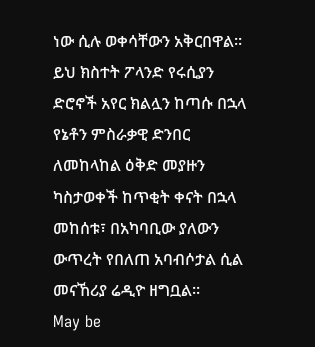ነው ሲሉ ወቀሳቸውን አቅርበዋል።
ይህ ክስተት ፖላንድ የሩሲያን ድሮኖች አየር ክልሏን ከጣሱ በኋላ የኔቶን ምስራቃዊ ድንበር ለመከላከል ዕቅድ መያዙን ካስታወቀች ከጥቂት ቀናት በኋላ መከሰቱ፣ በአካባቢው ያለውን ውጥረት የበለጠ አባብሶታል ሲል መናኸሪያ ሬዲዮ ዘግቧል።
May be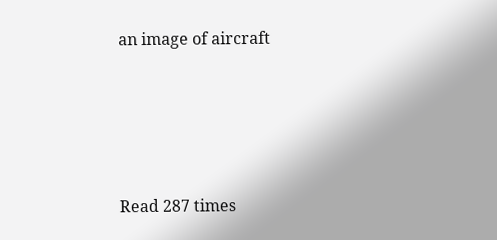an image of aircraft




Read 287 times